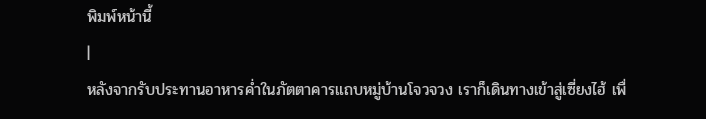พิมพ์หน้านี้
|
หลังจากรับประทานอาหารค่ำในภัตตาคารแถบหมู่บ้านโจวจวง เราก็เดินทางเข้าสู่เซี่ยงไฮ้ เพื่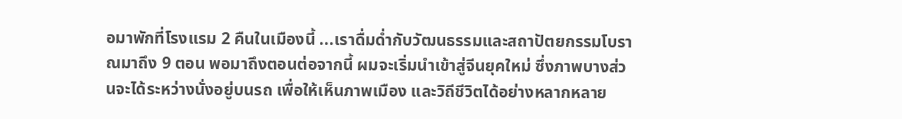อมาพักที่โรงแรม 2 คืนในเมืองนี้ ...เราดื่มด่ำกับวัฒนธรรมและสถาปัตยกรรมโบราณมาถึง 9 ตอน พอมาถึงตอนต่อจากนี้ ผมจะเริ่มนำเข้าสู่จีนยุคใหม่ ซึ่งภาพบางส่วนจะได้ระหว่างนั่งอยู่บนรถ เพื่อให้เห็นภาพเมือง และวิถีชีวิตได้อย่างหลากหลาย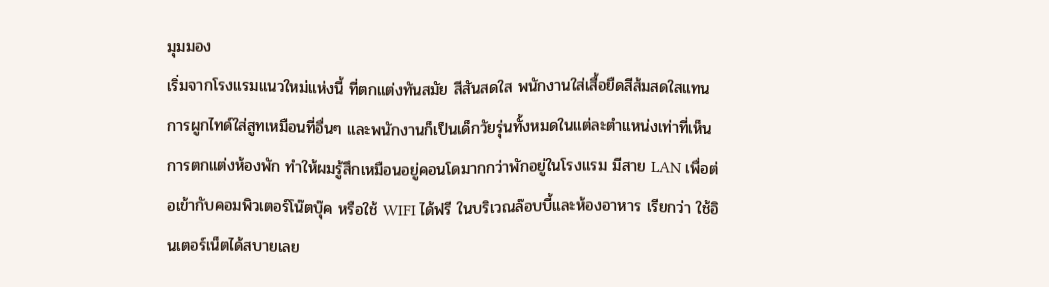มุมมอง
เริ่มจากโรงแรมแนวใหม่แห่งนี้ ที่ตกแต่งทันสมัย สีสันสดใส พนักงานใส่เสื้อยืดสีส้มสดใสแทนการผูกไทด์ใส่สูทเหมือนที่อื่นๆ และพนักงานก็เป็นเด็กวัยรุ่นทั้งหมดในแต่ละตำแหน่งเท่าที่เห็น
การตกแต่งห้องพัก ทำให้ผมรู้สึกเหมือนอยู่คอนโดมากกว่าพักอยู่ในโรงแรม มีสาย LAN เพื่อต่อเข้ากับคอมพิวเตอร์โน๊ตบุ๊ค หรือใช้ WIFI ได้ฟรี ในบริเวณล๊อบบี้และห้องอาหาร เรียกว่า ใช้อินเตอร์เน็ตได้สบายเลย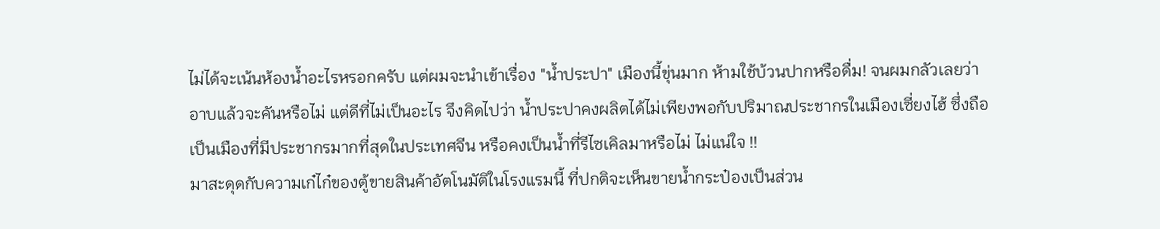ไม่ได้จะเน้นห้องน้ำอะไรหรอกครับ แต่ผมจะนำเข้าเรื่อง "น้ำประปา" เมืองนี้ขุ่นมาก ห้ามใช้บ้วนปากหรือดื่ม! จนผมกลัวเลยว่า อาบแล้วจะคันหรือไม่ แต่ดีที่ไม่เป็นอะไร จึงคิดไปว่า น้ำประปาคงผลิตได้ไม่เพียงพอกับปริมาณประชากรในเมืองเซี่ยงไฮ้ ซึ่งถือเป็นเมืองที่มีประชากรมากที่สุดในประเทศจีน หรือคงเป็นน้ำที่รีไซเคิลมาหรือไม่ ไม่แน่ใจ !!
มาสะดุดกับความเก๋ไก๋ของตู้ขายสินค้าอัตโนมัติในโรงแรมนี้ ที่ปกติจะเห็นขายน้ำกระป๋องเป็นส่วน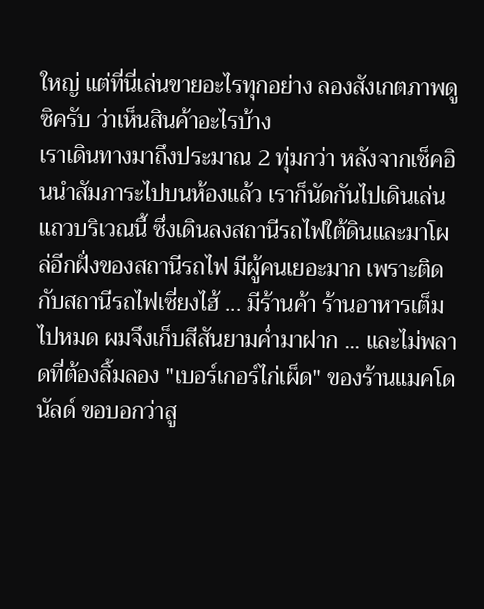ใหญ่ แต่ที่นี่เล่นขายอะไรทุกอย่าง ลองสังเกตภาพดูซิครับ ว่าเห็นสินค้าอะไรบ้าง
เราเดินทางมาถึงประมาณ 2 ทุ่มกว่า หลังจากเช็คอินนำสัมภาระไปบนห้องแล้ว เราก็นัดกันไปเดินเล่นแถวบริเวณนี้ ซึ่งเดินลงสถานีรถไฟใต้ดินและมาโผล่อีกฝั่งของสถานีรถไฟ มีผู้คนเยอะมาก เพราะติดกับสถานีรถไฟเซี่ยงไฮ้ ... มีร้านค้า ร้านอาหารเต็มไปหมด ผมจึงเก็บสีสันยามค่ำมาฝาก ... และไม่พลาดที่ต้องลิ้มลอง "เบอร์เกอร์ไก่เผ็ด" ของร้านแมคโดนัลด์ ขอบอกว่าสู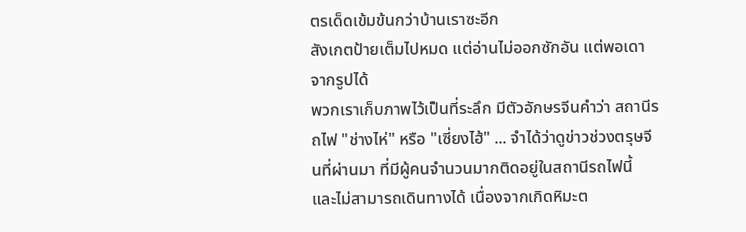ตรเด็ดเข้มข้นกว่าบ้านเราซะอีก
สังเกตป้ายเต็มไปหมด แต่อ่านไม่ออกซักอัน แต่พอเดาจากรูปได้
พวกเราเก็บภาพไว้เป็นที่ระลึก มีตัวอักษรจีนคำว่า สถานีรถไฟ "ช่างไห่" หรือ "เซี่ยงไฮ้" ... จำได้ว่าดูข่าวช่วงตรุษจีนที่ผ่านมา ที่มีผู้คนจำนวนมากติดอยู่ในสถานีรถไฟนี้ และไม่สามารถเดินทางได้ เนื่องจากเกิดหิมะต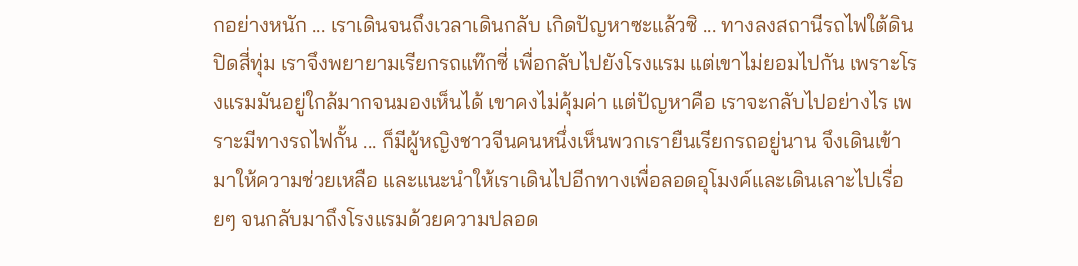กอย่างหนัก ... เราเดินจนถึงเวลาเดินกลับ เกิดปัญหาซะแล้วซิ ... ทางลงสถานีรถไฟใต้ดินปิดสี่ทุ่ม เราจึงพยายามเรียกรถแท๊กซี่ เพื่อกลับไปยังโรงแรม แต่เขาไม่ยอมไปกัน เพราะโรงแรมมันอยู่ใกล้มากจนมองเห็นได้ เขาคงไม่คุ้มค่า แต่ปัญหาคือ เราจะกลับไปอย่างไร เพราะมีทางรถไฟกั้น ... ก็มีผู้หญิงชาวจีนคนหนึ่งเห็นพวกเรายืนเรียกรถอยู่นาน จึงเดินเข้ามาให้ความช่วยเหลือ และแนะนำให้เราเดินไปอีกทางเพื่อลอดอุโมงค์และเดินเลาะไปเรื่อยๆ จนกลับมาถึงโรงแรมด้วยความปลอด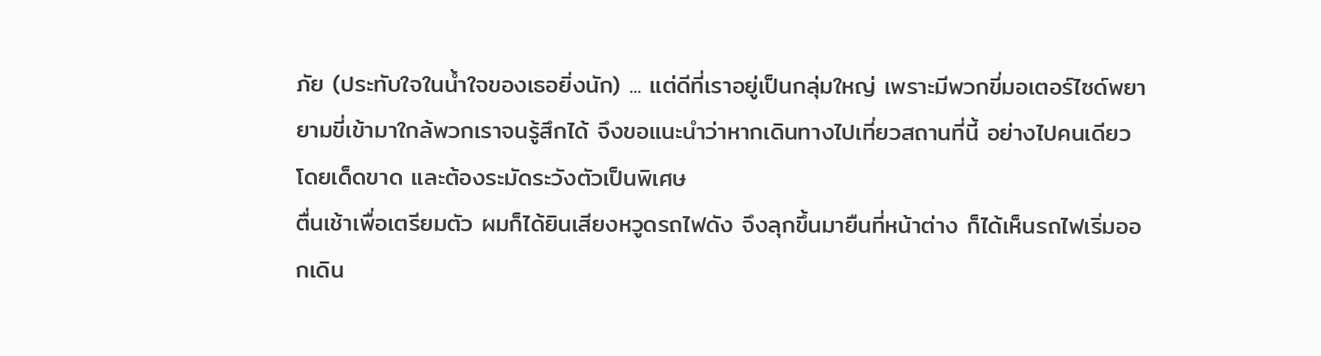ภัย (ประทับใจในน้ำใจของเธอยิ่งนัก) ... แต่ดีที่เราอยู่เป็นกลุ่มใหญ่ เพราะมีพวกขี่มอเตอร์ไซด์พยายามขี่เข้ามาใกล้พวกเราจนรู้สึกได้ จึงขอแนะนำว่าหากเดินทางไปเที่ยวสถานที่นี้ อย่างไปคนเดียวโดยเด็ดขาด และต้องระมัดระวังตัวเป็นพิเศษ
ตื่นเช้าเพื่อเตรียมตัว ผมก็ได้ยินเสียงหวูดรถไฟดัง จึงลุกขึ้นมายืนที่หน้าต่าง ก็ได้เห็นรถไฟเริ่มออกเดิน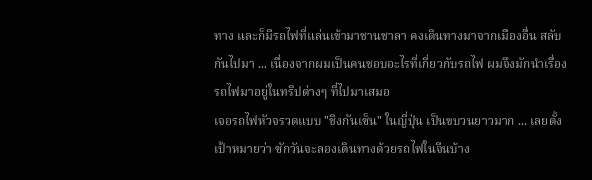ทาง และก็มีรถไฟที่แล่นเข้ามาชานชาลา คงเดินทางมาจากเมืองอื่น สลับกันไปมา ... เนื่องจากผมเป็นคนชอบอะไรที่เกี่ยวกับรถไฟ ผมจึงมักนำเรื่องรถไฟมาอยู่ในทริปต่างๆ ที่ไปมาเสมอ
เจอรถไฟหัวจรวดแบบ "ชิงกันเซ็น" ในญี่ปุ่น เป็นขบวนยาวมาก ... เลยตั้งเป้าหมายว่า ซักวันจะลองเดินทางด้วยรถไฟในจีนบ้าง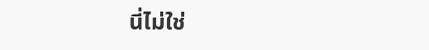นี่ไม่ใช่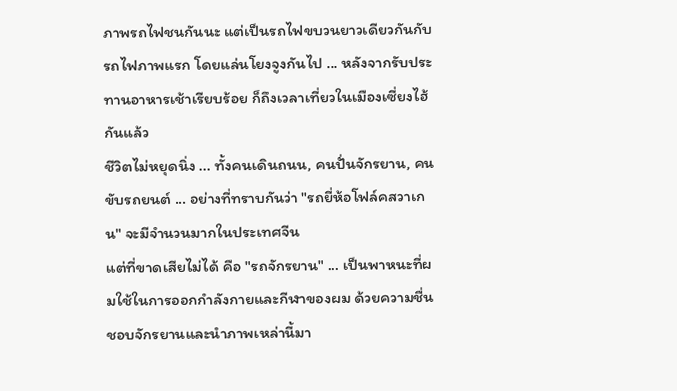ภาพรถไฟชนกันนะ แต่เป็นรถไฟขบวนยาวเดียวกันกับรถไฟภาพแรก โดยแล่นโยงจูงกันไป ... หลังจากรับประทานอาหารเช้าเรียบร้อย ก็ถึงเวลาเที่ยวในเมืองเซี่ยงไฮ้กันแล้ว
ชีวิตไม่หยุดนิ่ง ... ทั้งคนเดินถนน, คนปั่นจักรยาน, คนขับรถยนต์ ... อย่างที่ทราบกันว่า "รถยี่ห้อโฟล์คสวาเกน" จะมีจำนวนมากในประเทศจีน
แต่ที่ขาดเสียไม่ได้ คือ "รถจักรยาน" ... เป็นพาหนะที่ผมใช้ในการออกกำลังกายและกีฬาของผม ด้วยความชื่นชอบจักรยานและนำภาพเหล่านี้มา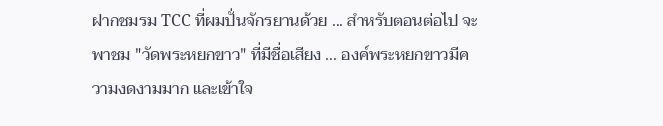ฝากชมรม TCC ที่ผมปั่นจักรยานด้วย ... สำหรับตอนต่อไป จะพาชม "วัดพระหยกขาว" ที่มีชื่อเสียง ... องค์พระหยกขาวมีความงดงามมาก และเข้าใจ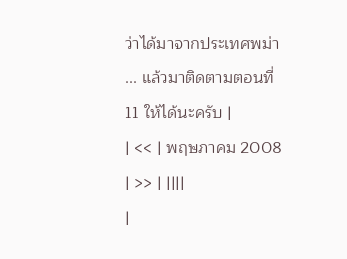ว่าได้มาจากประเทศพม่า ... แล้วมาติดตามตอนที่ 11 ให้ได้นะครับ |
| << | พฤษภาคม 2008 | >> | ||||
|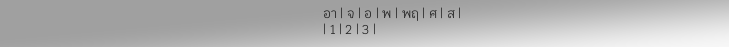อา | จ | อ | พ | พฤ | ศ | ส |
| 1 | 2 | 3 |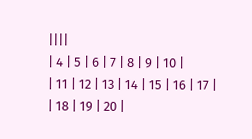||||
| 4 | 5 | 6 | 7 | 8 | 9 | 10 |
| 11 | 12 | 13 | 14 | 15 | 16 | 17 |
| 18 | 19 | 20 |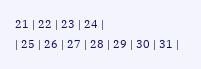21 | 22 | 23 | 24 |
| 25 | 26 | 27 | 28 | 29 | 30 | 31 |